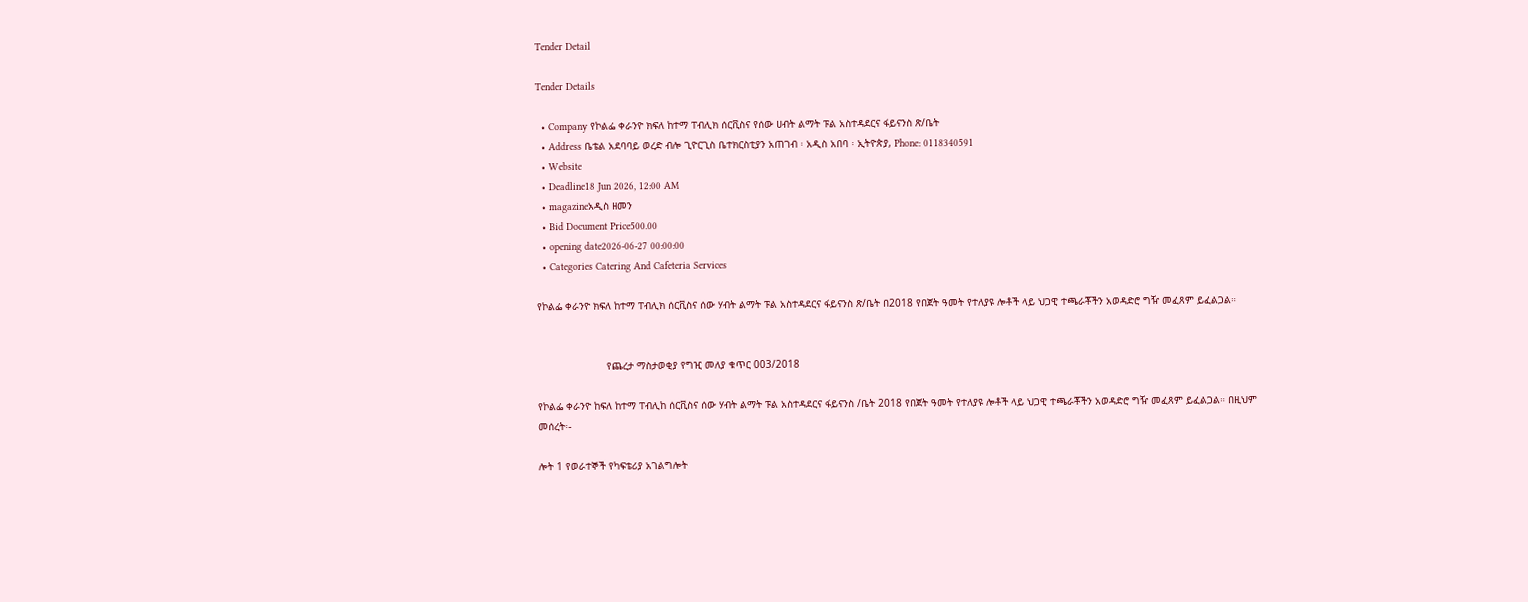Tender Detail

Tender Details

  • Company የኮልፌ ቀራንዮ ክፍለ ከተማ ፐብሊክ ሰርቪስና የሰው ሀብት ልማት ፑል አስተዳደርና ፋይናንስ ጽ/ቤት
  • Address ቤቴል አደባባይ ወረድ ብሎ ጊዮርጊስ ቤተክርስቲያን አጠገብ ፡ አዲስ አበባ ፡ ኢትዮጵያ, Phone: 0118340591
  • Website
  • Deadline18 Jun 2026, 12:00 AM
  • magazineአዲስ ዘመን
  • Bid Document Price500.00
  • opening date2026-06-27 00:00:00
  • Categories Catering And Cafeteria Services

የኮልፌ ቀራንዮ ክፍለ ከተማ ፐብሊክ ሰርቪስና ሰው ሃብት ልማት ፑል አስተዳደርና ፋይናንስ ጽ/ቤት በ2018 የበጀት ዓመት የተለያዩ ሎቶች ላይ ህጋዊ ተጫራቾችን አወዳድሮ ግዥ መፈጸም ይፈልጋል።


                       የጨረታ ማስታወቂያ የግዢ መለያ ቁጥር 003/2018

የኮልፌ ቀራንዮ ከፍለ ከተማ ፐብሊከ ሰርቪስና ሰው ሃብት ልማት ፑል አስተዳደርና ፋይናንስ /ቤት 2018 የበጀት ዓመት የተለያዩ ሎቶች ላይ ህጋዊ ተጫራቾችን አወዳድሮ ግዥ መፈጸም ይፈልጋል። በዚህም መሰረት፡-

ሎት 1 የወራተኞች የካፍቴሪያ አገልግሎት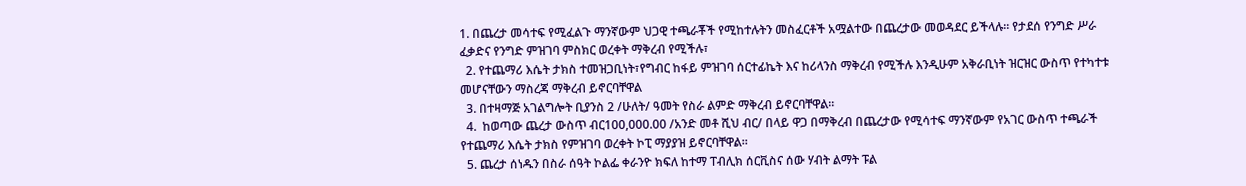1. በጨረታ መሳተፍ የሚፈልጉ ማንኛውም ህጋዊ ተጫራቾች የሚከተሉትን መስፈርቶች አሟልተው በጨረታው መወዳደር ይችላሉ። የታደሰ የንግድ ሥራ ፈቃድና የንግድ ምዝገባ ምስክር ወረቀት ማቅረብ የሚችሉ፣
  2. የተጨማሪ እሴት ታክስ ተመዝጋቢነት፣የግብር ከፋይ ምዝገባ ሰርተፊኬት እና ከሪላንስ ማቅረብ የሚችሉ እንዲሁም አቅራቢነት ዝርዝር ውስጥ የተካተቱ መሆናቸውን ማስረጃ ማቅረብ ይኖርባቸዋል
  3. በተዛማጅ አገልግሎት ቢያንስ 2 /ሁለት/ ዓመት የስራ ልምድ ማቅረብ ይኖርባቸዋል።
  4.  ከወጣው ጨረታ ውስጥ ብር100,000.00 /አንድ መቶ ሺህ ብር/ በላይ ዋጋ በማቅረብ በጨረታው የሚሳተፍ ማንኛውም የአገር ውስጥ ተጫራች የተጨማሪ እሴት ታክስ የምዝገባ ወረቀት ኮፒ ማያያዝ ይኖርባቸዋል።
  5. ጨረታ ሰነዱን በስራ ሰዓት ኮልፌ ቀራንዮ ክፍለ ከተማ ፐብሊክ ሰርቪስና ሰው ሃብት ልማት ፑል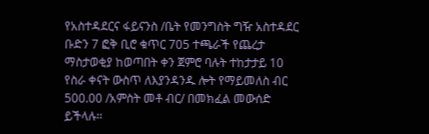የአስተዳደርና ፋይናንስ /ቤት የመንግስት ግዥ አስተዳደር ቡድን 7 ፎቅ ቢሮ ቁጥር 705 ተጫራች የጨረታ ማስታወቂያ ከወጣበት ቀን ጀምሮ ባሉት ተከታታይ 10 የስራ ቀናት ውስጥ ለእያንዳንዱ ሎት የማይመለስ ብር 500.00 /አምስት መቶ ብር/ በመክፈል መውሰድ ይችላሉ፡፡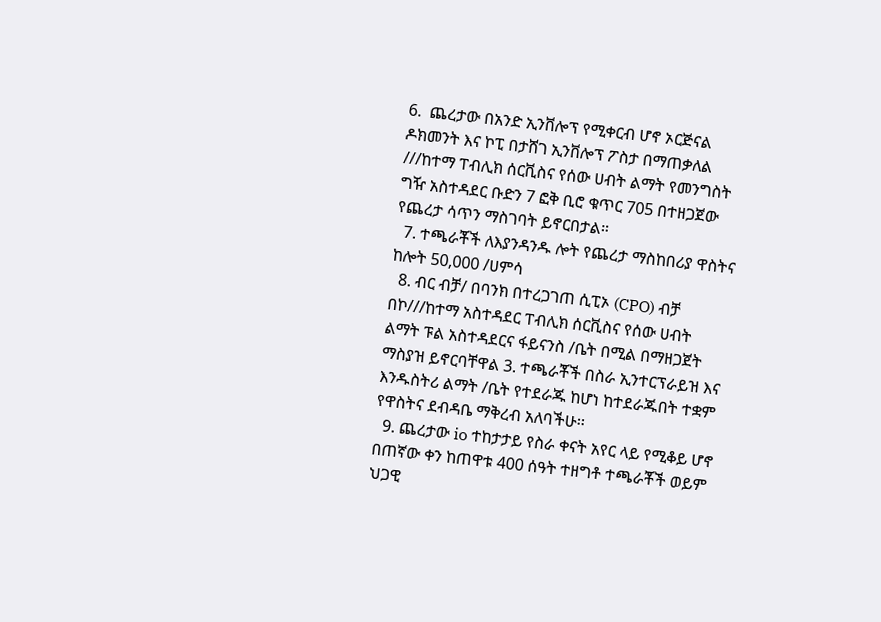6.  ጨረታው በአንድ ኢንቨሎፕ የሚቀርብ ሆኖ ኦርጅናል ዶክመንት እና ኮፒ በታሸገ ኢንቨሎፕ ፖስታ በማጠቃለል ///ከተማ ፐብሊክ ሰርቪስና የሰው ሀብት ልማት የመንግስት ግዥ አስተዳደር ቡድን 7 ፎቅ ቢሮ ቁጥር 705 በተዘጋጀው የጨረታ ሳጥን ማስገባት ይኖርበታል።
  7. ተጫራቾች ለእያንዳንዱ ሎት የጨረታ ማስከበሪያ ዋስትና ከሎት 50,000 /ሀምሳ
  8. ብር ብቻ/ በባንክ በተረጋገጠ ሲፒኦ (CPO) ብቻ በኮ///ከተማ አስተዳደር ፐብሊክ ሰርቪስና የሰው ሀብት ልማት ፑል አስተዳደርና ፋይናንስ /ቤት በሚል በማዘጋጀት ማስያዝ ይኖርባቸዋል 3. ተጫራቾች በስራ ኢንተርፕራይዝ እና እንዱስትሪ ልማት /ቤት የተደራጁ ከሆነ ከተደራጁበት ተቋም የዋስትና ደብዳቤ ማቅረብ አለባችሁ፡፡
  9. ጨረታው io ተከታታይ የስራ ቀናት አየር ላይ የሚቆይ ሆኖ በጠኛው ቀን ከጠዋቱ 400 ሰዓት ተዘግቶ ተጫራቾች ወይም ህጋዊ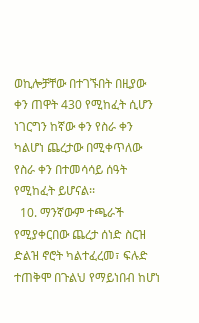ወኪሎቻቸው በተገኙበት በዚያው ቀን ጠዋት 430 የሚከፈት ሲሆን ነገርግን ከኛው ቀን የስራ ቀን ካልሆነ ጨረታው በሚቀጥለው የስራ ቀን በተመሳሳይ ሰዓት የሚከፈት ይሆናል፡፡
  10. ማንኛውም ተጫራች የሚያቀርበው ጨረታ ሰነድ ስርዝ ድልዝ ኖሮት ካልተፈረመ፣ ፍሉድ ተጠቅሞ በጉልህ የማይነበብ ከሆነ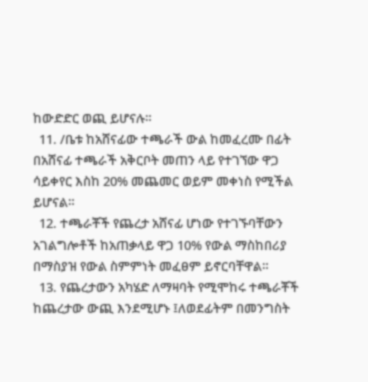ከውድድር ወጪ ይሆናሉ።
  11. /ቤቱ ከአሸናፊው ተጫራች ውል ከመፈረሙ በፊት በአሸናፊ ተጫራች አቅርቦት መጠን ላይ የተገኘው ዋጋ ሳይቀየር እስከ 20% መጨመር ወይም መቀነስ የሚችል ይሆናል።
  12. ተጫራቾች የጨረታ አሸናፊ ሆነው የተገኙባቸውን አገልግሎቶች ከአጠቃላይ ዋጋ 10% የውል ማስከበሪያ በማስያዝ የውል ስምምነት መፈፀም ይኖርባቸዋል።
  13. የጨረታውን አካሄድ ለማዛባት የሚሞከሩ ተጫራቾች ከጨረታው ውጪ እንደሚሆኑ ፤ለወደፊትም በመንግስት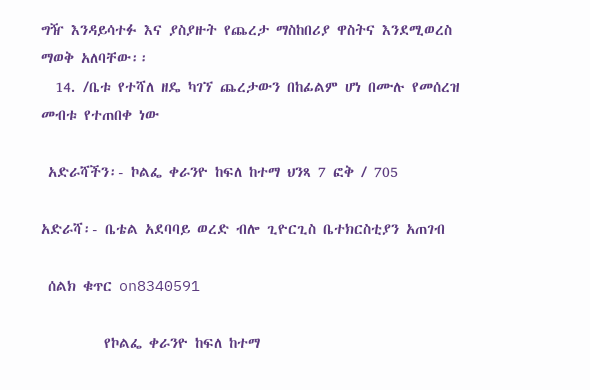ግዥ እንዳይሳተፉ እና ያስያዙት የጨረታ ማስከበሪያ ዋስትና እንደሚወረስ ማወቅ አለባቸው፡፡
  14. /ቤቱ የተሻለ ዘዴ ካገኘ ጨረታውን በከፊልም ሆነ በሙሉ የመሰረዝ መብቱ የተጠበቀ ነው

 አድራሻችን፡- ኮልፌ ቀራንዮ ከፍለ ከተማ ህንጻ 7 ፎቅ / 705

አድራሻ፡- ቤቴል አደባባይ ወረድ ብሎ ጊዮርጊስ ቤተክርስቲያን አጠገብ

 ሰልክ ቁጥር on8340591

         የኮልፌ ቀራንዮ ከፍለ ከተማ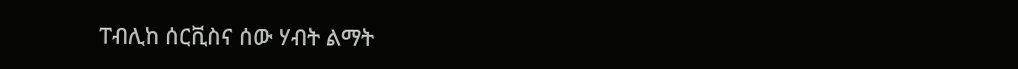ፐብሊከ ሰርቪስና ሰው ሃብት ልማት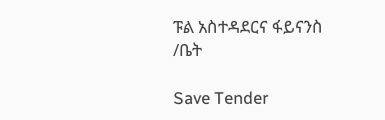ፑል አስተዳደርና ፋይናንስ /ቤት

Save Tender